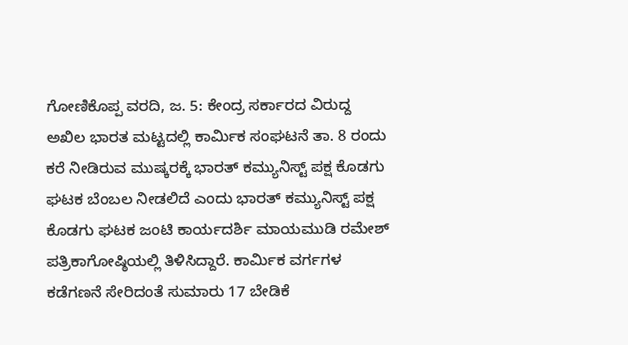ಗೋಣಿಕೊಪ್ಪ ವರದಿ, ಜ. 5: ಕೇಂದ್ರ ಸರ್ಕಾರದ ವಿರುದ್ದ ಅಖಿಲ ಭಾರತ ಮಟ್ಟದಲ್ಲಿ ಕಾರ್ಮಿಕ ಸಂಘಟನೆ ತಾ. 8 ರಂದು ಕರೆ ನೀಡಿರುವ ಮುಷ್ಕರಕ್ಕೆ ಭಾರತ್ ಕಮ್ಯುನಿಸ್ಟ್ ಪಕ್ಷ ಕೊಡಗು ಘಟಕ ಬೆಂಬಲ ನೀಡಲಿದೆ ಎಂದು ಭಾರತ್ ಕಮ್ಯುನಿಸ್ಟ್ ಪಕ್ಷ ಕೊಡಗು ಘಟಕ ಜಂಟಿ ಕಾರ್ಯದರ್ಶಿ ಮಾಯಮುಡಿ ರಮೇಶ್ ಪತ್ರಿಕಾಗೋಷ್ಠಿಯಲ್ಲಿ ತಿಳಿಸಿದ್ದಾರೆ. ಕಾರ್ಮಿಕ ವರ್ಗಗಳ ಕಡೆಗಣನೆ ಸೇರಿದಂತೆ ಸುಮಾರು 17 ಬೇಡಿಕೆ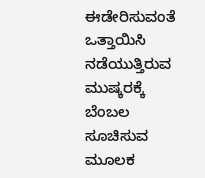ಈಡೇರಿಸುವಂತೆ ಒತ್ತಾಯಿಸಿ ನಡೆಯುತ್ತಿರುವ ಮುಷ್ಕರಕ್ಕೆ ಬೆಂಬಲ ಸೂಚಿಸುವ ಮೂಲಕ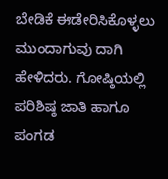ಬೇಡಿಕೆ ಈಡೇರಿಸಿಕೊಳ್ಳಲು ಮುಂದಾಗುವು ದಾಗಿ ಹೇಳಿದರು. ಗೋಷ್ಠಿಯಲ್ಲಿ ಪರಿಶಿಷ್ಠ ಜಾತಿ ಹಾಗೂ ಪಂಗಡ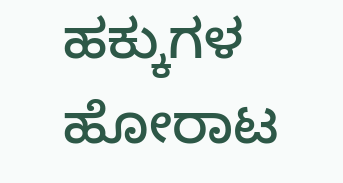ಹಕ್ಕುಗಳ ಹೋರಾಟ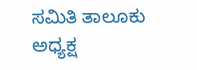ಸಮಿತಿ ತಾಲೂಕು ಅಧ್ಯಕ್ಷ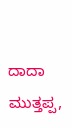ದಾದಾ ಮುತ್ತಪ್ಪ,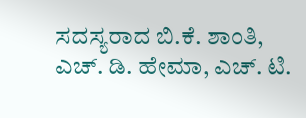ಸದಸ್ಯರಾದ ಬಿ.ಕೆ. ಶಾಂತಿ, ಎಚ್. ಡಿ. ಹೇಮಾ, ಎಚ್. ಟಿ.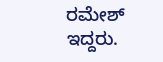ರಮೇಶ್ ಇದ್ದರು.